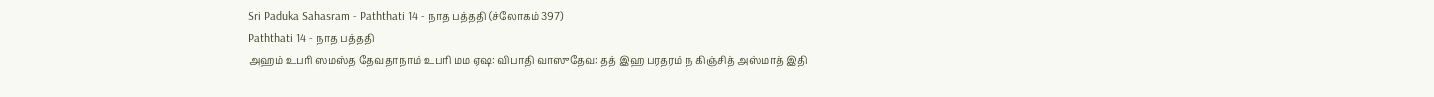Sri Paduka Sahasram - Paththati 14 - நாத பத்ததி (ச்லோகம் 397)
Paththati 14 - நாத பத்ததி
அஹம் உபரி ஸமஸ்த தேவதாநாம் உபரி மம ஏஷ: விபாதி வாஸுதேவ: தத் இஹ பரதரம் ந கிஞ்சித் அஸ்மாத் இதி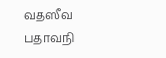வதஸீவ பதாவநி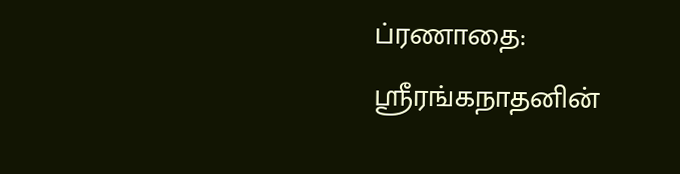ப்ரணாதை:
ஸ்ரீரங்கநாதனின்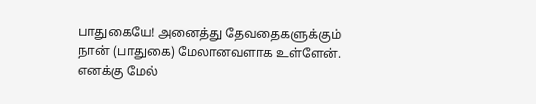பாதுகையே! அனைத்து தேவதைகளுக்கும் நான் (பாதுகை) மேலானவளாக உள்ளேன். எனக்கு மேல்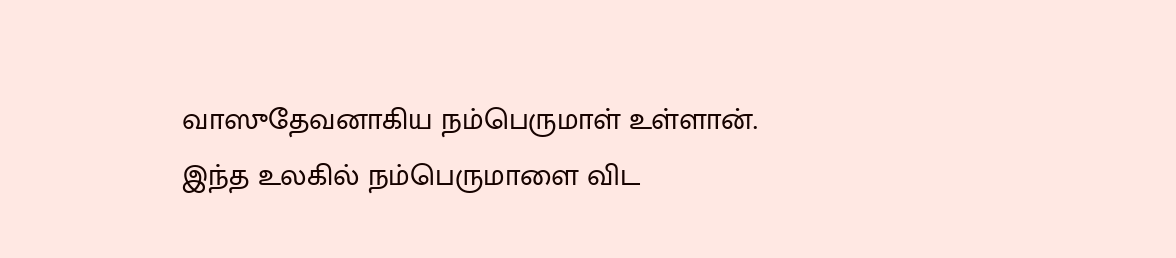வாஸுதேவனாகிய நம்பெருமாள் உள்ளான். இந்த உலகில் நம்பெருமாளை விட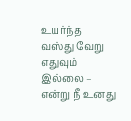உயர்ந்த வஸ்து வேறு எதுவும் இல்லை – என்று நீ உனது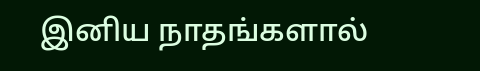இனிய நாதங்களால்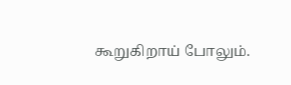கூறுகிறாய் போலும்.